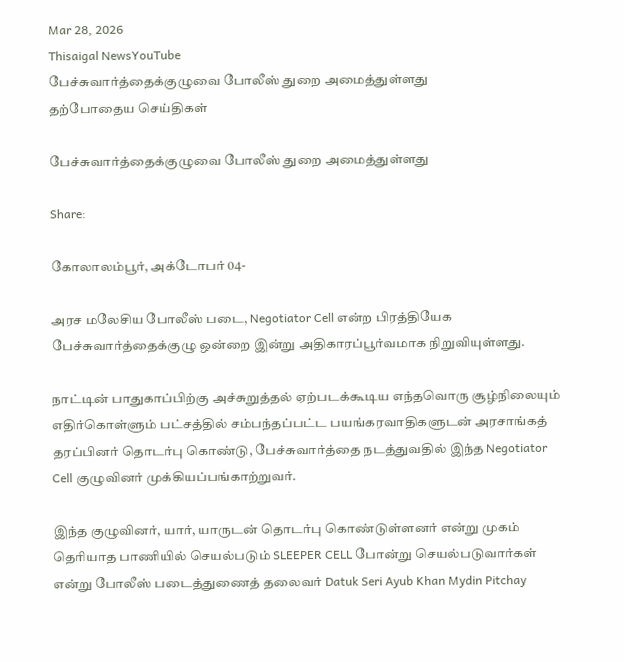Mar 28, 2026
Thisaigal NewsYouTube
பேச்சுவார்த்தைக்குழுவை போலீஸ் துறை அமைத்துள்ளது
தற்போதைய செய்திகள்

பேச்சுவார்த்தைக்குழுவை போலீஸ் துறை அமைத்துள்ளது

Share:

கோலாலம்பூர், அக்டோபர் 04-

அரச மலேசிய போலீஸ் படை, Negotiator Cell என்ற பிரத்தியேக பேச்சுவார்த்தைக்குழு ஒன்றை இன்று அதிகாரப்பூர்வமாக நிறுவியுள்ளது.

நாட்டின் பாதுகாப்பிற்கு அச்சுறுத்தல் ஏற்படக்கூடிய எந்தவொரு சூழ்நிலையும் எதிர்கொள்ளும் பட்சத்தில் சம்பந்தப்பட்ட பயங்கரவாதிகளுடன் அரசாங்கத் தரப்பினர் தொடர்பு கொண்டு, பேச்சுவார்த்தை நடத்துவதில் இந்த Negotiator Cell குழுவினர் முக்கியப்பங்காற்றுவர்.

இந்த குழுவினர், யார், யாருடன் தொடர்பு கொண்டுள்ளனர் என்று முகம் தெரியாத பாணியில் செயல்படும் SLEEPER CELL போன்று செயல்படுவார்கள் என்று போலீஸ் படைத்துணைத் தலைவர் Datuk Seri Ayub Khan Mydin Pitchay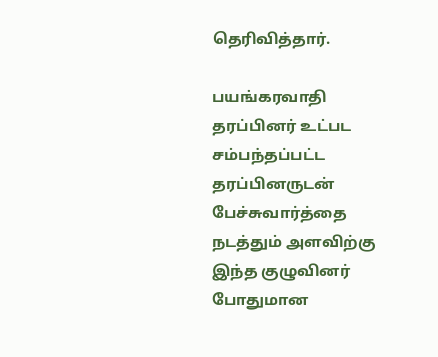தெரிவித்தார்.

பயங்கரவாதி தரப்பினர் உட்பட சம்பந்தப்பட்ட தரப்பினருடன் பேச்சுவார்த்தை நடத்தும் அளவிற்கு இந்த குழுவினர் போதுமான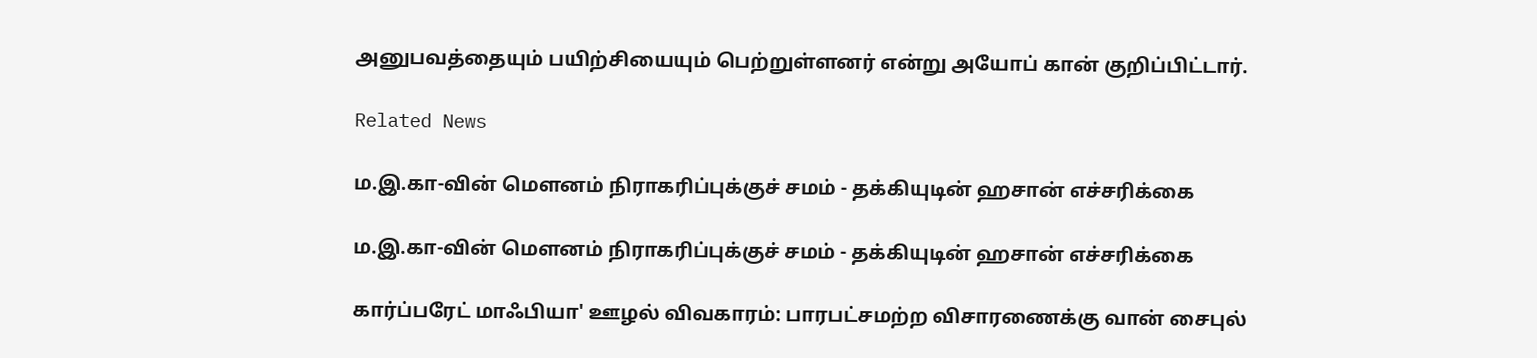அனுபவத்தையும் பயிற்சியையும் பெற்றுள்ளனர் என்று அயோப் கான் குறிப்பிட்டார்.

Related News

ம.இ.கா-வின் மௌனம் நிராகரிப்புக்குச் சமம் - தக்கியுடின் ஹசான் எச்சரிக்கை

ம.இ.கா-வின் மௌனம் நிராகரிப்புக்குச் சமம் - தக்கியுடின் ஹசான் எச்சரிக்கை

கார்ப்பரேட் மாஃபியா' ஊழல் விவகாரம்: பாரபட்சமற்ற விசாரணைக்கு வான் சைபுல்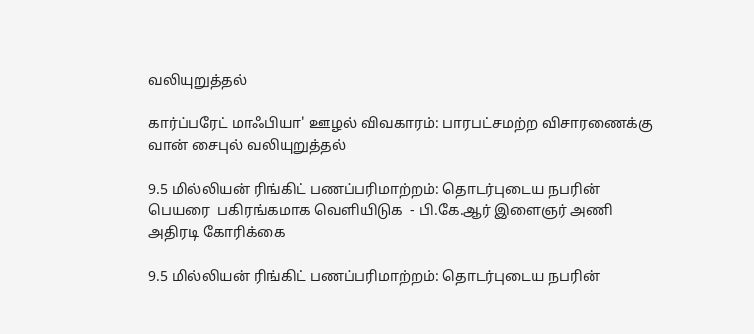வலியுறுத்தல்

கார்ப்பரேட் மாஃபியா' ஊழல் விவகாரம்: பாரபட்சமற்ற விசாரணைக்கு வான் சைபுல் வலியுறுத்தல்

9.5 மில்லியன் ரிங்கிட் பணப்பரிமாற்றம்: தொடர்புடைய நபரின் பெயரை  பகிரங்கமாக வெளியிடுக  - பி.கே.ஆர் இளைஞர் அணி அதிரடி கோரிக்கை

9.5 மில்லியன் ரிங்கிட் பணப்பரிமாற்றம்: தொடர்புடைய நபரின்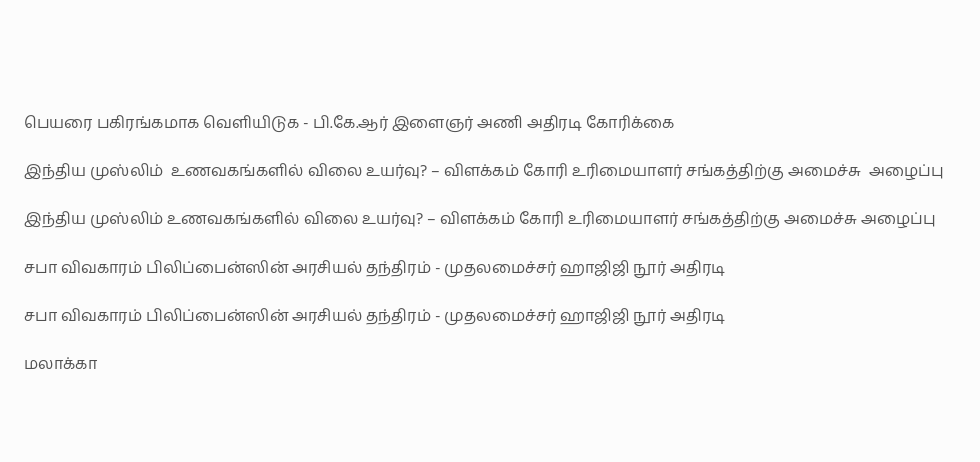பெயரை பகிரங்கமாக வெளியிடுக - பி.கே.ஆர் இளைஞர் அணி அதிரடி கோரிக்கை

இந்திய முஸ்லிம்  உணவகங்களில் விலை உயர்வு? – விளக்கம் கோரி உரிமையாளர் சங்கத்திற்கு அமைச்சு  அழைப்பு

இந்திய முஸ்லிம் உணவகங்களில் விலை உயர்வு? – விளக்கம் கோரி உரிமையாளர் சங்கத்திற்கு அமைச்சு அழைப்பு

சபா விவகாரம் பிலிப்பைன்ஸின் அரசியல் தந்திரம் - முதலமைச்சர் ஹாஜிஜி நூர் அதிரடி

சபா விவகாரம் பிலிப்பைன்ஸின் அரசியல் தந்திரம் - முதலமைச்சர் ஹாஜிஜி நூர் அதிரடி

மலாக்கா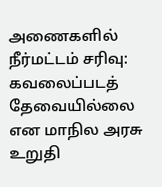அணைகளில் நீர்மட்டம் சரிவு: கவலைப்படத் தேவையில்லை என மாநில அரசு உறுதி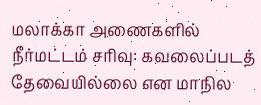மலாக்கா அணைகளில் நீர்மட்டம் சரிவு: கவலைப்படத் தேவையில்லை என மாநில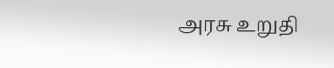அரசு உறுதி